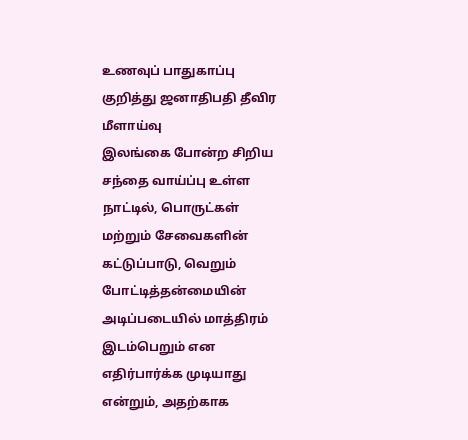உணவுப் பாதுகாப்பு குறித்து ஜனாதிபதி தீவிர மீளாய்வு
இலங்கை போன்ற சிறிய சந்தை வாய்ப்பு உள்ள நாட்டில், பொருட்கள் மற்றும் சேவைகளின் கட்டுப்பாடு, வெறும் போட்டித்தன்மையின் அடிப்படையில் மாத்திரம் இடம்பெறும் என எதிர்பார்க்க முடியாது என்றும், அதற்காக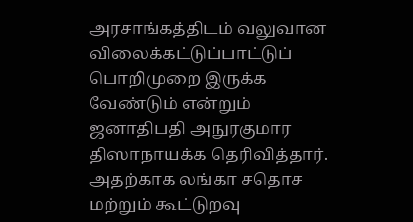அரசாங்கத்திடம் வலுவான விலைக்கட்டுப்பாட்டுப் பொறிமுறை இருக்க வேண்டும் என்றும் ஜனாதிபதி அநுரகுமார திஸாநாயக்க தெரிவித்தார். அதற்காக லங்கா சதொச மற்றும் கூட்டுறவு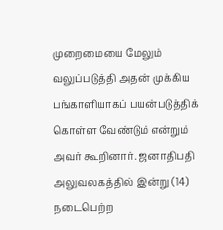முறைமையை மேலும் வலுப்படுத்தி அதன் முக்கிய பங்காளியாகப் பயன்படுத்திக் கொள்ள வேண்டும் என்றும் அவர் கூறினார். ஜனாதிபதி அலுவலகத்தில் இன்று (14) நடைபெற்ற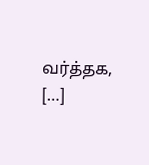வர்த்தக, […]